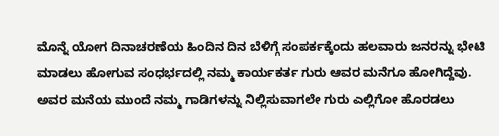ಮೊನ್ನೆ ಯೋಗ ದಿನಾಚರಣೆಯ ಹಿಂದಿನ ದಿನ ಬೆಳಿಗ್ಗೆ ಸಂಪರ್ಕಕ್ಕೆಂದು ಹಲವಾರು ಜನರನ್ನು ಭೇಟಿ ಮಾಡಲು ಹೋಗುವ ಸಂಧರ್ಭದಲ್ಲಿ ನಮ್ಮ ಕಾರ್ಯಕರ್ತ ಗುರು ಆವರ ಮನೆಗೂ ಹೋಗಿದ್ದೆವು. ಅವರ ಮನೆಯ ಮುಂದೆ ನಮ್ಮ ಗಾಡಿಗಳನ್ನು ನಿಲ್ಲಿಸುವಾಗಲೇ ಗುರು ಎಲ್ಲಿಗೋ ಹೊರಡಲು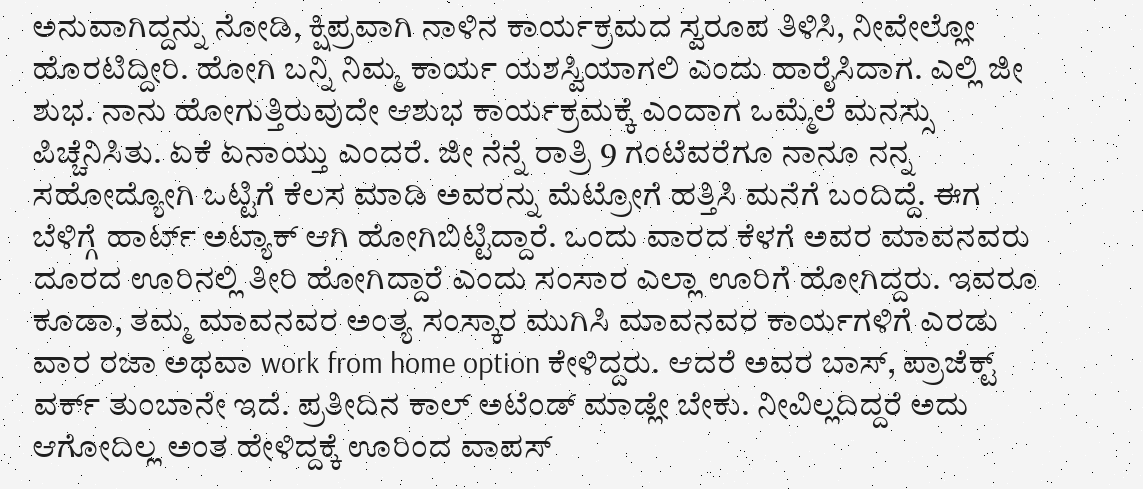ಅನುವಾಗಿದ್ದನ್ನು ನೋಡಿ, ಕ್ಷಿಪ್ರವಾಗಿ ನಾಳಿನ ಕಾರ್ಯಕ್ರಮದ ಸ್ವರೂಪ ತಿಳಿಸಿ, ನೀವೇಲ್ಲೋ ಹೊರಟಿದ್ದೀರಿ. ಹೋಗಿ ಬನ್ನಿ ನಿಮ್ಮ ಕಾರ್ಯ ಯಶಸ್ವಿಯಾಗಲಿ ಎಂದು ಹಾರೈಸಿದಾಗ. ಎಲ್ಲಿ ಜೀ ಶುಭ. ನಾನು ಹೋಗುತ್ತಿರುವುದೇ ಆಶುಭ ಕಾರ್ಯಕ್ರಮಕ್ಕೆ ಎಂದಾಗ ಒಮ್ಮೆಲೆ ಮನಸ್ಸು ಪಿಚ್ಚೆನಿಸಿತು. ಏಕೆ ಏನಾಯ್ತು ಎಂದರೆ. ಜೀ ನೆನ್ನೆ ರಾತ್ರಿ 9 ಗಂಟೆವರೆಗೂ ನಾನೂ ನನ್ನ ಸಹೋದ್ಯೋಗಿ ಒಟ್ಟಿಗೆ ಕೆಲಸ ಮಾಡಿ ಅವರನ್ನು ಮೆಟ್ರೋಗೆ ಹತ್ತಿಸಿ ಮನೆಗೆ ಬಂದಿದ್ದೆ. ಈಗ ಬೆಳಿಗ್ಗೆ ಹಾರ್ಟ್ ಅಟ್ಯಾಕ್ ಆಗಿ ಹೋಗಿಬಿಟ್ಟಿದ್ದಾರೆ. ಒಂದು ವಾರದ ಕೆಳಗೆ ಅವರ ಮಾವನವರು ದೂರದ ಊರಿನಲ್ಲಿ ತೀರಿ ಹೋಗಿದ್ದಾರೆ ಎಂದು ಸಂಸಾರ ಎಲ್ಲಾ ಊರಿಗೆ ಹೋಗಿದ್ದರು. ಇವರೂ ಕೂಡಾ, ತಮ್ಮ ಮಾವನವರ ಅಂತ್ಯ ಸಂಸ್ಕಾರ ಮುಗಿಸಿ ಮಾವನವರ ಕಾರ್ಯಗಳಿಗೆ ಎರಡು ವಾರ ರಜಾ ಅಥವಾ work from home option ಕೇಳಿದ್ದರು. ಆದರೆ ಅವರ ಬಾಸ್, ಪ್ರಾಜೆಕ್ಟ್ ವರ್ಕ್ ತುಂಬಾನೇ ಇದೆ. ಪ್ರತೀದಿನ ಕಾಲ್ ಅಟೆಂಡ್ ಮಾಡ್ಲೇ ಬೇಕು. ನೀವಿಲ್ಲದಿದ್ದರೆ ಅದು ಆಗೋದಿಲ್ಲ ಅಂತ ಹೇಳಿದ್ದಕ್ಕೆ ಊರಿಂದ ವಾಪಸ್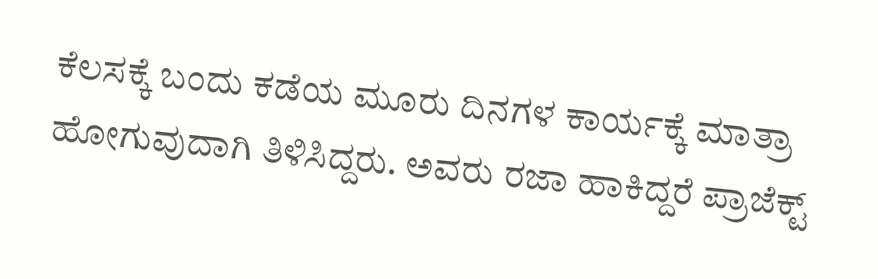ಕೆಲಸಕ್ಕೆ ಬಂದು ಕಡೆಯ ಮೂರು ದಿನಗಳ ಕಾರ್ಯಕ್ಕೆ ಮಾತ್ರಾ ಹೋಗುವುದಾಗಿ ತಿಳಿಸಿದ್ದರು. ಅವರು ರಜಾ ಹಾಕಿದ್ದರೆ ಪ್ರಾಜೆಕ್ಟ್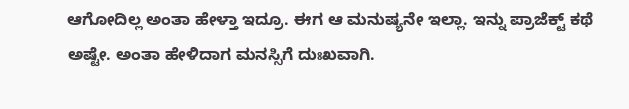ಆಗೋದಿಲ್ಲ ಅಂತಾ ಹೇಳ್ತಾ ಇದ್ರೂ. ಈಗ ಆ ಮನುಷ್ಯನೇ ಇಲ್ಲಾ. ಇನ್ನು ಪ್ರಾಜೆಕ್ಟ್ ಕಥೆ ಅಷ್ಟೇ. ಅಂತಾ ಹೇಳಿದಾಗ ಮನಸ್ಸಿಗೆ ದುಃಖವಾಗಿ.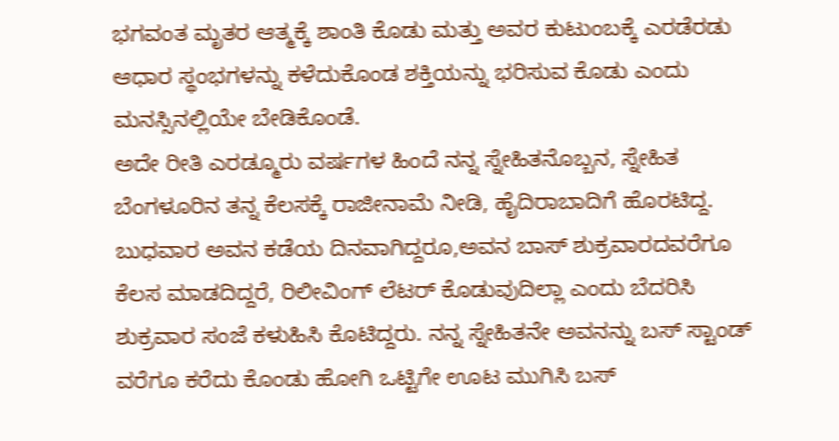ಭಗವಂತ ಮೃತರ ಆತ್ಮಕ್ಕೆ ಶಾಂತಿ ಕೊಡು ಮತ್ತು ಅವರ ಕುಟುಂಬಕ್ಕೆ ಎರಡೆರಡು ಆಧಾರ ಸ್ಥಂಭಗಳನ್ನು ಕಳೆದುಕೊಂಡ ಶಕ್ತಿಯನ್ನು ಭರಿಸುವ ಕೊಡು ಎಂದು ಮನಸ್ಸಿನಲ್ಲಿಯೇ ಬೇಡಿಕೊಂಡೆ.
ಅದೇ ರೀತಿ ಎರಡ್ಮೂರು ವರ್ಷಗಳ ಹಿಂದೆ ನನ್ನ ಸ್ನೇಹಿತನೊಬ್ಬನ, ಸ್ನೇಹಿತ ಬೆಂಗಳೂರಿನ ತನ್ನ ಕೆಲಸಕ್ಕೆ ರಾಜೀನಾಮೆ ನೀಡಿ, ಹೈದಿರಾಬಾದಿಗೆ ಹೊರಟಿದ್ದ. ಬುಧವಾರ ಅವನ ಕಡೆಯ ದಿನವಾಗಿದ್ದರೂ,ಅವನ ಬಾಸ್ ಶುಕ್ರವಾರದವರೆಗೂ ಕೆಲಸ ಮಾಡದಿದ್ದರೆ, ರಿಲೀವಿಂಗ್ ಲೆಟರ್ ಕೊಡುವುದಿಲ್ಲಾ ಎಂದು ಬೆದರಿಸಿ ಶುಕ್ರವಾರ ಸಂಜೆ ಕಳುಹಿಸಿ ಕೊಟಿದ್ದರು. ನನ್ನ ಸ್ನೇಹಿತನೇ ಅವನನ್ನು ಬಸ್ ಸ್ಟಾಂಡ್ ವರೆಗೂ ಕರೆದು ಕೊಂಡು ಹೋಗಿ ಒಟ್ಟಿಗೇ ಊಟ ಮುಗಿಸಿ ಬಸ್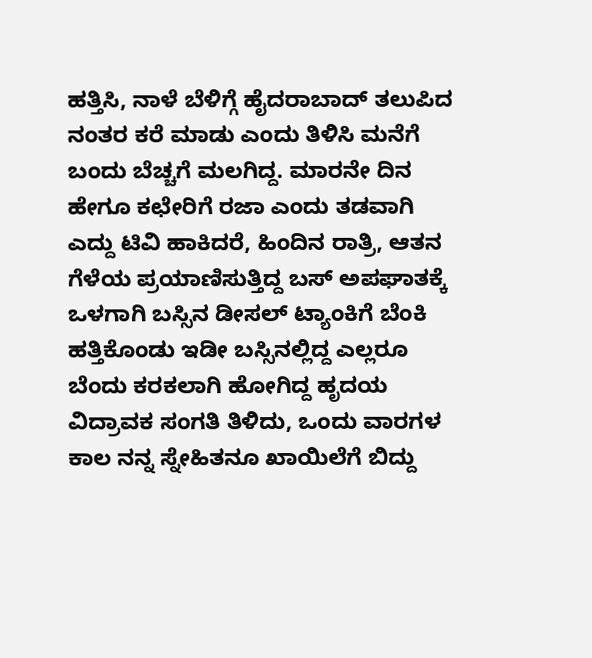ಹತ್ತಿಸಿ, ನಾಳೆ ಬೆಳಿಗ್ಗೆ ಹೈದರಾಬಾದ್ ತಲುಪಿದ ನಂತರ ಕರೆ ಮಾಡು ಎಂದು ತಿಳಿಸಿ ಮನೆಗೆ ಬಂದು ಬೆಚ್ಚಗೆ ಮಲಗಿದ್ದ. ಮಾರನೇ ದಿನ ಹೇಗೂ ಕಛೇರಿಗೆ ರಜಾ ಎಂದು ತಡವಾಗಿ ಎದ್ದು ಟಿವಿ ಹಾಕಿದರೆ, ಹಿಂದಿನ ರಾತ್ರಿ, ಆತನ ಗೆಳೆಯ ಪ್ರಯಾಣಿಸುತ್ತಿದ್ದ ಬಸ್ ಅಪಘಾತಕ್ಕೆ ಒಳಗಾಗಿ ಬಸ್ಸಿನ ಡೀಸಲ್ ಟ್ಯಾಂಕಿಗೆ ಬೆಂಕಿ ಹತ್ತಿಕೊಂಡು ಇಡೀ ಬಸ್ಸಿನಲ್ಲಿದ್ದ ಎಲ್ಲರೂ ಬೆಂದು ಕರಕಲಾಗಿ ಹೋಗಿದ್ದ ಹೃದಯ ವಿದ್ರಾವಕ ಸಂಗತಿ ತಿಳಿದು, ಒಂದು ವಾರಗಳ ಕಾಲ ನನ್ನ ಸ್ನೇಹಿತನೂ ಖಾಯಿಲೆಗೆ ಬಿದ್ದು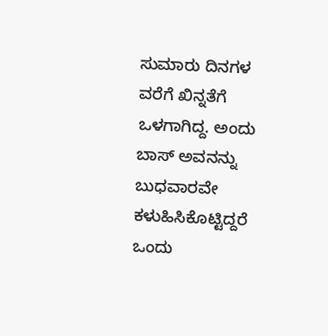ಸುಮಾರು ದಿನಗಳ ವರೆಗೆ ಖಿನ್ನತೆಗೆ ಒಳಗಾಗಿದ್ದ. ಅಂದು ಬಾಸ್ ಅವನನ್ನು ಬುಧವಾರವೇ ಕಳುಹಿಸಿಕೊಟ್ಟಿದ್ದರೆ ಒಂದು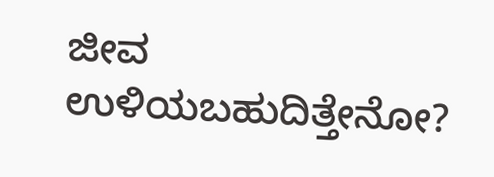ಜೀವ ಉಳಿಯಬಹುದಿತ್ತೇನೋ?